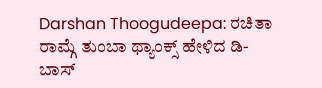Darshan Thoogudeepa: ರಚಿತಾ ರಾಮ್ಗೆ ತುಂಬಾ ಥ್ಯಾಂಕ್ಸ್ ಹೇಳಿದ ಡಿ-ಬಾಸ್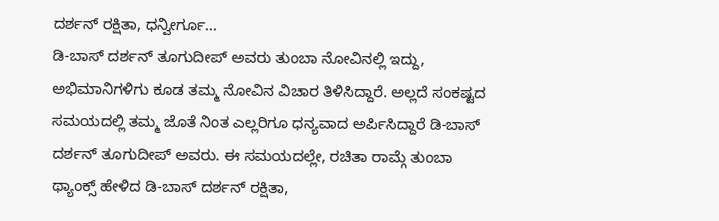ದರ್ಶನ್ ರಕ್ಷಿತಾ, ಧನ್ವೀರ್ಗೂ...
ಡಿ-ಬಾಸ್ ದರ್ಶನ್ ತೂಗುದೀಪ್ ಅವರು ತುಂಬಾ ನೋವಿನಲ್ಲಿ ಇದ್ದು, ಅಭಿಮಾನಿಗಳಿಗು ಕೂಡ ತಮ್ಮ ನೋವಿನ ವಿಚಾರ ತಿಳಿಸಿದ್ದಾರೆ. ಅಲ್ಲದೆ ಸಂಕಷ್ಟದ ಸಮಯದಲ್ಲಿ ತಮ್ಮ ಜೊತೆ ನಿಂತ ಎಲ್ಲರಿಗೂ ಧನ್ಯವಾದ ಅರ್ಪಿಸಿದ್ದಾರೆ ಡಿ-ಬಾಸ್ ದರ್ಶನ್ ತೂಗುದೀಪ್ ಅವರು. ಈ ಸಮಯದಲ್ಲೇ, ರಚಿತಾ ರಾಮ್ಗೆ ತುಂಬಾ ಥ್ಯಾಂಕ್ಸ್ ಹೇಳಿದ ಡಿ-ಬಾಸ್ ದರ್ಶನ್ ರಕ್ಷಿತಾ,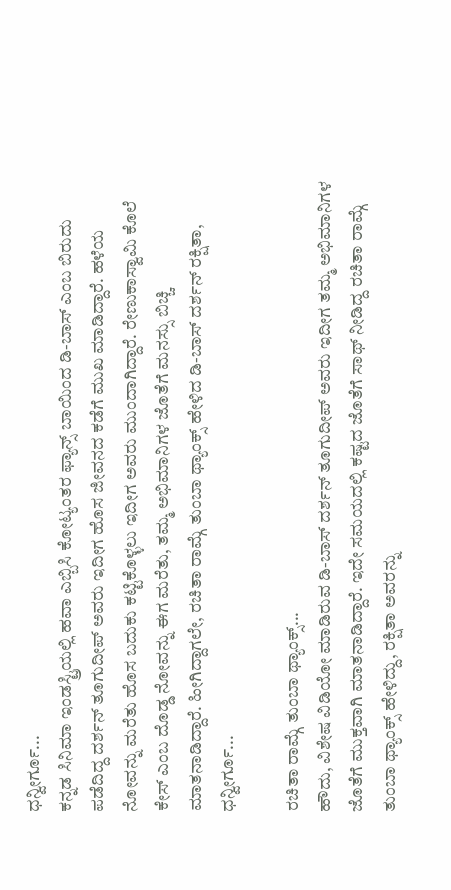ಧನ್ವೀರ್ಗೂ...
ಕನ್ನಡ ಸಿನಿಮಾ ಇಂಡಸ್ಟ್ರಿಯಲ್ಲಿ ಹವಾ ಎಬ್ಬಿಸಿ ಕೋಟ್ಯಂತರ ಫ್ಯಾನ್ಸ್ ಬಾಯಿಂದ ಡಿ-ಬಾಸ್ ಎಂಬ ಬಿರುದು ಪಡೆದಿದ್ದ ದರ್ಶನ್ ತೂಗುದೀಪ್ ಅವರು ಇದೀಗ ಹೊಸ ಜೀವನದ ಕಡೆಗೆ ಮುಖ ಮಾಡಿದ್ದಾರೆ. ಹಳೆಯ ನೋವನ್ನು ಮರೆತು ಹೊಸ ಬದುಕು ಕಟ್ಟಿಕೊಳ್ಳಲು ಇದೀಗ ಅವರು ಮುಂದಾಗಿದ್ದಾರೆ. ರೇಣುಕಾಸ್ವಾಮಿ ಕೊಲೆ ಕೇಸ್ ಎಂಬ ದೊಡ್ಡ ನೋವನ್ನು ಈಗ ಮರೆತು, ತಮ್ಮ ಅಭಿಮಾನಿಗಳ ಜೊತೆಗೆ ಮನಸ್ಸು ಬಿಚ್ಚಿ ಮಾತನಾಡಿದ್ದಾರೆ. ಹೀಗಿದ್ದಾಗಲೇ, ರಚಿತಾ ರಾಮ್ಗೆ ತುಂಬಾ ಥ್ಯಾಂಕ್ಸ್ ಹೇಳಿದ ಡಿ-ಬಾಸ್ ದರ್ಶನ್ ರಕ್ಷಿತಾ, ಧನ್ವೀರ್ಗೂ...

ರಚಿತಾ ರಾಮ್ಗೆ ತುಂಬಾ ಥ್ಯಾಂಕ್ಸ್...
ಹೌದು, ವಿಶೇಷ ವಿಡಿಯೋ ಮಾಡಿರುವ ಡಿ-ಬಾಸ್ ದರ್ಶನ್ ತೂಗುದೀಪ್ ಅವರು ಇದೀಗ ತಮ್ಮ ಅಭಿಮಾನಿಗಳ ಜೊತೆಗೆ ಮುಕ್ತವಾಗಿ ಮಾತನಾಡಿದ್ದಾರೆ. ಇದೇ ಸಮಯದಲ್ಲಿ ಕಷ್ಟದ ಜೊತೆಗೆ ಸಾಥ್ ನೀಡಿದ್ದ ರಚಿತಾ ರಾಮ್ಗೆ ತುಂಬಾ ಥ್ಯಾಂಕ್ಸ್ ಹೇಳಿದ್ದು, ರಕ್ಷಿತಾ ಅವರನ್ನು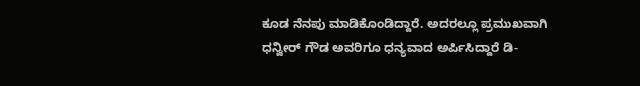ಕೂಡ ನೆನಪು ಮಾಡಿಕೊಂಡಿದ್ದಾರೆ. ಅದರಲ್ಲೂ ಪ್ರಮುಖವಾಗಿ ಧನ್ವೀರ್ ಗೌಡ ಅವರಿಗೂ ಧನ್ಯವಾದ ಅರ್ಪಿಸಿದ್ದಾರೆ ಡಿ-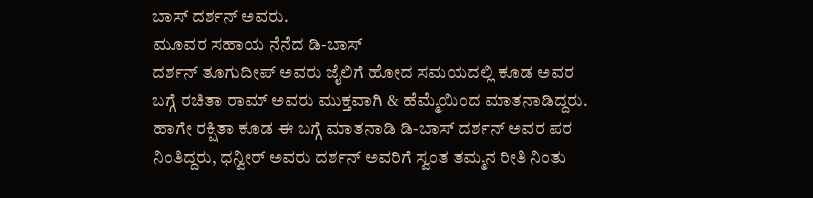ಬಾಸ್ ದರ್ಶನ್ ಅವರು.
ಮೂವರ ಸಹಾಯ ನೆನೆದ ಡಿ-ಬಾಸ್
ದರ್ಶನ್ ತೂಗುದೀಪ್ ಅವರು ಜೈಲಿಗೆ ಹೋದ ಸಮಯದಲ್ಲಿ ಕೂಡ ಅವರ ಬಗ್ಗೆ ರಚಿತಾ ರಾಮ್ ಅವರು ಮುಕ್ತವಾಗಿ & ಹೆಮ್ಮೆಯಿಂದ ಮಾತನಾಡಿದ್ದರು. ಹಾಗೇ ರಕ್ಷಿತಾ ಕೂಡ ಈ ಬಗ್ಗೆ ಮಾತನಾಡಿ ಡಿ-ಬಾಸ್ ದರ್ಶನ್ ಅವರ ಪರ ನಿಂತಿದ್ದರು, ಧನ್ವೀರ್ ಅವರು ದರ್ಶನ್ ಅವರಿಗೆ ಸ್ವಂತ ತಮ್ಮನ ರೀತಿ ನಿಂತು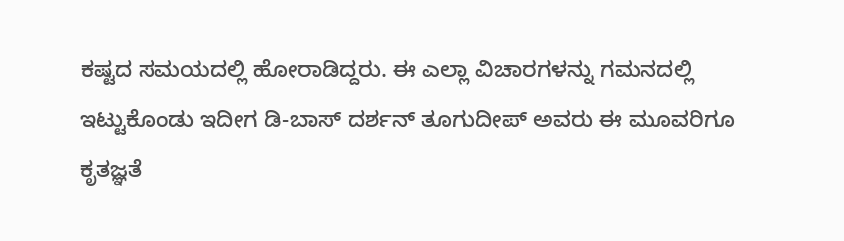ಕಷ್ಟದ ಸಮಯದಲ್ಲಿ ಹೋರಾಡಿದ್ದರು. ಈ ಎಲ್ಲಾ ವಿಚಾರಗಳನ್ನು ಗಮನದಲ್ಲಿ ಇಟ್ಟುಕೊಂಡು ಇದೀಗ ಡಿ-ಬಾಸ್ ದರ್ಶನ್ ತೂಗುದೀಪ್ ಅವರು ಈ ಮೂವರಿಗೂ ಕೃತಜ್ಞತೆ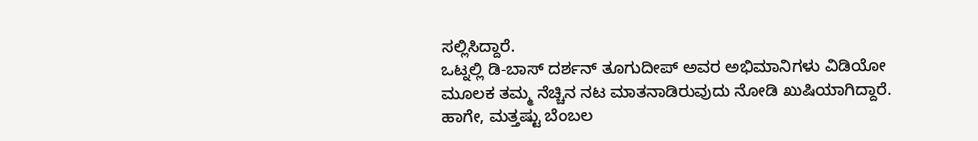ಸಲ್ಲಿಸಿದ್ದಾರೆ.
ಒಟ್ನಲ್ಲಿ ಡಿ-ಬಾಸ್ ದರ್ಶನ್ ತೂಗುದೀಪ್ ಅವರ ಅಭಿಮಾನಿಗಳು ವಿಡಿಯೋ ಮೂಲಕ ತಮ್ಮ ನೆಚ್ಚಿನ ನಟ ಮಾತನಾಡಿರುವುದು ನೋಡಿ ಖುಷಿಯಾಗಿದ್ದಾರೆ. ಹಾಗೇ, ಮತ್ತಷ್ಟು ಬೆಂಬಲ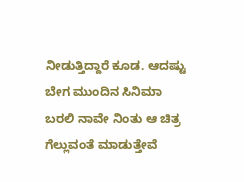ನೀಡುತ್ತಿದ್ದಾರೆ ಕೂಡ. ಆದಷ್ಟು ಬೇಗ ಮುಂದಿನ ಸಿನಿಮಾ ಬರಲಿ ನಾವೇ ನಿಂತು ಆ ಚಿತ್ರ ಗೆಲ್ಲುವಂತೆ ಮಾಡುತ್ತೇವೆ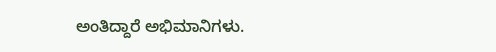ಅಂತಿದ್ದಾರೆ ಅಭಿಮಾನಿಗಳು.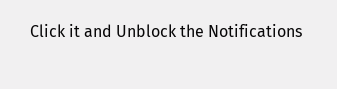Click it and Unblock the Notifications